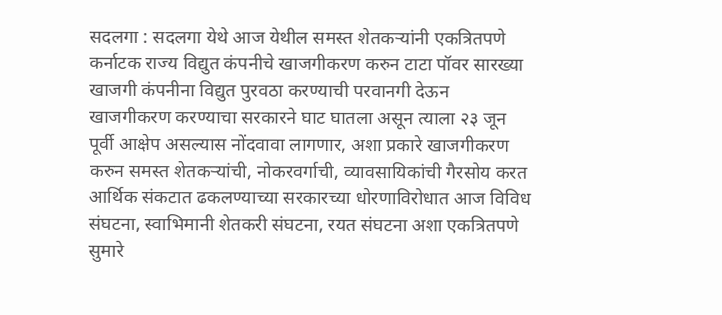सदलगा : सदलगा येथे आज येथील समस्त शेतकऱ्यांनी एकत्रितपणे कर्नाटक राज्य विद्युत कंपनीचे खाजगीकरण करुन टाटा पॉवर सारख्या खाजगी कंपनीना विद्युत पुरवठा करण्याची परवानगी देऊन खाजगीकरण करण्याचा सरकारने घाट घातला असून त्याला २३ जून पूर्वी आक्षेप असल्यास नोंदवावा लागणार, अशा प्रकारे खाजगीकरण करुन समस्त शेतकऱ्यांची, नोकरवर्गाची, व्यावसायिकांची गैरसोय करत आर्थिक संकटात ढकलण्याच्या सरकारच्या धोरणाविरोधात आज विविध संघटना, स्वाभिमानी शेतकरी संघटना, रयत संघटना अशा एकत्रितपणे सुमारे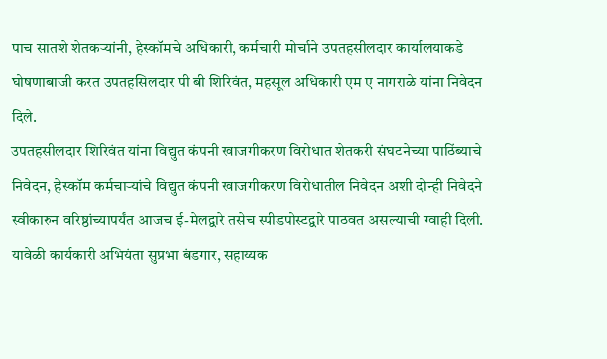पाच सातशे शेतकऱ्यांनी, हेस्कॉमचे अधिकारी, कर्मचारी मोर्चाने उपतहसीलदार कार्यालयाकडे घोषणाबाजी करत उपतहसिलदार पी बी शिरिवंत, महसूल अधिकारी एम ए नागराळे यांना निवेदन दिले.
उपतहसीलदार शिरिवंत यांना विद्युत कंपनी खाजगीकरण विरोधात शेतकरी संघटनेच्या पाठिंब्याचे निवेदन, हेस्कॉम कर्मचाऱ्यांचे विद्युत कंपनी खाजगीकरण विरोधातील निवेदन अशी दोन्ही निवेदने स्वीकारुन वरिष्ठांच्यापर्यंत आजच ई-मेलद्वारे तसेच स्पीडपोस्टद्वारे पाठवत असल्याची ग्वाही दिली.
यावेळी कार्यकारी अभियंता सुप्रभा बंडगार, सहाय्यक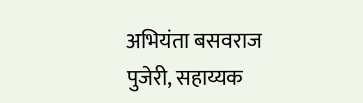अभियंता बसवराज पुजेरी, सहाय्यक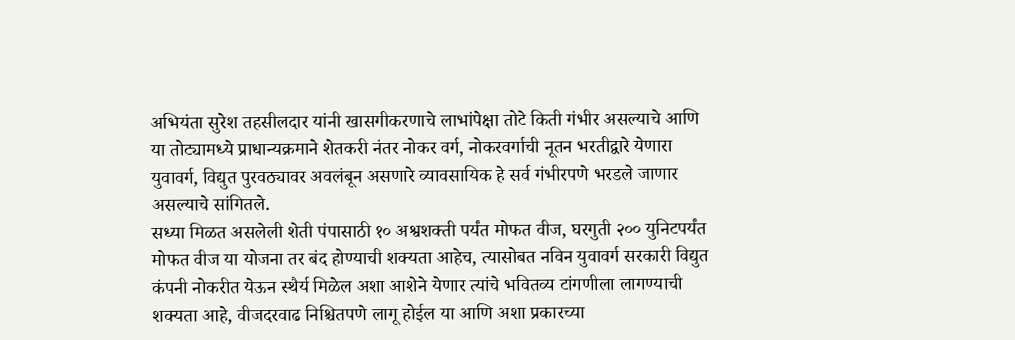अभियंता सुरेश तहसीलदार यांनी खासगीकरणाचे लाभांपेक्षा तोटे किती गंभीर असल्याचे आणि या तोट्यामध्ये प्राधान्यक्रमाने शेतकरी नंतर नोकर वर्ग, नोकरवर्गाची नूतन भरतीद्वारे येणारा युवावर्ग, विद्युत पुरवठ्यावर अवलंबून असणारे व्यावसायिक हे सर्व गंभीरपणे भरडले जाणार असल्याचे सांगितले.
सध्या मिळत असलेली शेती पंपासाठी १० अश्वशक्ती पर्यंत मोफत वीज, घरगुती २०० युनिटपर्यंत मोफत वीज या योजना तर बंद होण्याची शक्यता आहेच, त्यासोबत नविन युवावर्ग सरकारी विद्युत कंपनी नोकरीत येऊन स्थैर्य मिळेल अशा आशेने येणार त्यांचे भवितव्य टांगणीला लागण्याची शक्यता आहे, वीजदरवाढ निश्चितपणे लागू होईल या आणि अशा प्रकारच्या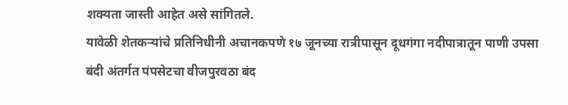शक्यता जास्ती आहेत असे सांगितले.
यावेळी शेतकऱ्यांचे प्रतिनिधीनी अचानकपणे १७ जूनच्या रात्रीपासून दूधगंगा नदीपात्रातून पाणी उपसा बंदी अंतर्गत पंपसेटचा वीजपुरवठा बंद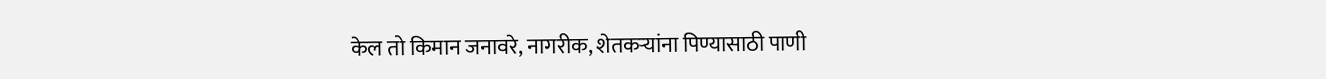केल तो किमान जनावरे, नागरीक, शेतकऱ्यांना पिण्यासाठी पाणी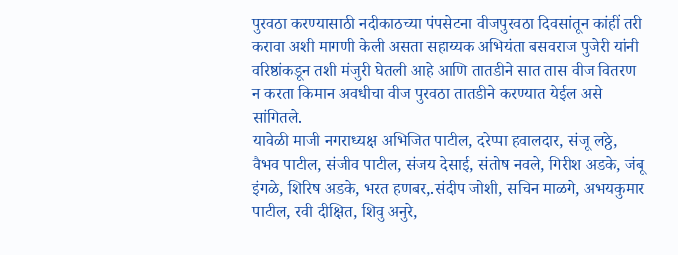पुरवठा करण्यासाठी नदीकाठच्या पंपसेटना वीजपुरवठा दिवसांतून कांहीं तरी करावा अशी मागणी केली असता सहाय्यक अभियंता बसवराज पुजेरी यांनी वरिष्ठांकडून तशी मंजुरी घेतली आहे आणि तातडीने सात तास वीज वितरण न करता किमान अवधीचा वीज पुरवठा तातडीने करण्यात येईल असे सांगितले.
यावेळी माजी नगराध्यक्ष अभिजित पाटील, दरेप्पा हवालदार, संजू लठ्ठे, वैभव पाटील, संजीव पाटील, संजय देसाई, संतोष नवले, गिरीश अडके, जंबू इंगळे, शिरिष अडके, भरत हणबर,.संदीप जोशी, सचिन माळगे, अभयकुमार पाटील, रवी दीक्षित, शिवु अनुरे,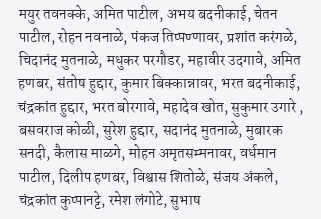मयुर तवनक्के, अमित पाटील, अभय बदनीकाई, चेतन पाटील, रोहन नवनाळे, पंकज तिप्पण्णावर, प्रशांत करंगळे, चिदानंद मुतनाळे, मधुकर परगौडर, महावीर उदगावे, अमित हणबर, संतोष हुद्दार, कुमार बिक्कान्नावर, भरत बदनीकाई, चंद्रकांत हुद्दार, भरत बोरगावे, महादेव खोत, सुकुमार उगारे , बसवराज कोळी, सुरेश हुद्दार, सदानंद मुतनाळे, मुबारक सनदी, कैलास माळगे, मोहन अमृतसम्मनावर, वर्धमान पाटील, दिलीप हणबर, विश्वास शितोळे, संजय अंकले, चंद्रकांत कुप्पानट्टे, रमेश लंगोटे, सुभाष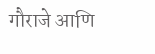गौराजे आणि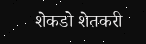शेकडो शेतकरी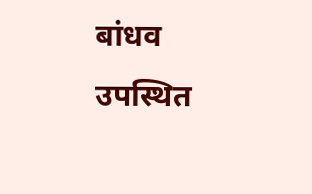बांधव उपस्थित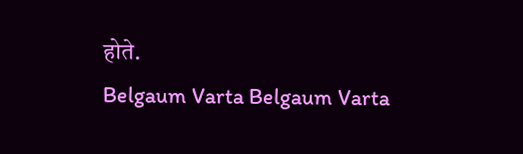होते.
Belgaum Varta Belgaum Varta